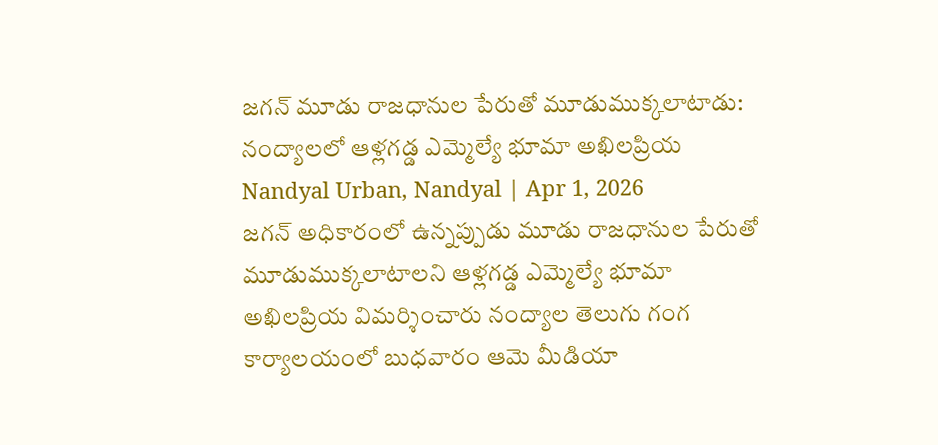జగన్ మూడు రాజధానుల పేరుతో మూడుముక్కలాటాడు: నంద్యాలలో ఆళ్లగడ్డ ఎమ్మెల్యే భూమా అఖిలప్రియ
Nandyal Urban, Nandyal | Apr 1, 2026
జగన్ అధికారంలో ఉన్నప్పుడు మూడు రాజధానుల పేరుతో మూడుముక్కలాటాలని ఆళ్లగడ్డ ఎమ్మెల్యే భూమా అఖిలప్రియ విమర్శించారు నంద్యాల తెలుగు గంగ కార్యాలయంలో బుధవారం ఆమె మీడియా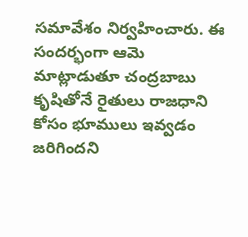సమావేశం నిర్వహించారు. ఈ సందర్భంగా ఆమె మాట్లాడుతూ చంద్రబాబు కృషితోనే రైతులు రాజధాని కోసం భూములు ఇవ్వడం జరిగిందని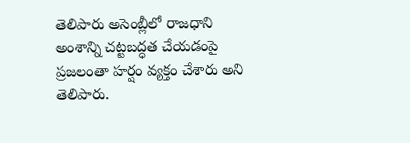తెలిపారు అసెంబ్లీలో రాజధాని అంశాన్ని చట్టబద్ధత చేయడంపై ప్రజలంతా హర్షం వ్యక్తం చేశారు అని తెలిపారు.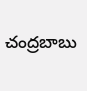చంద్రబాబు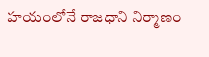హయంలోనే రాజధాని నిర్మాణం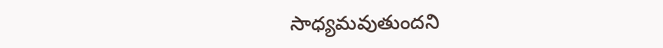సాధ్యమవుతుందని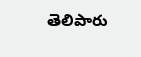తెలిపారు